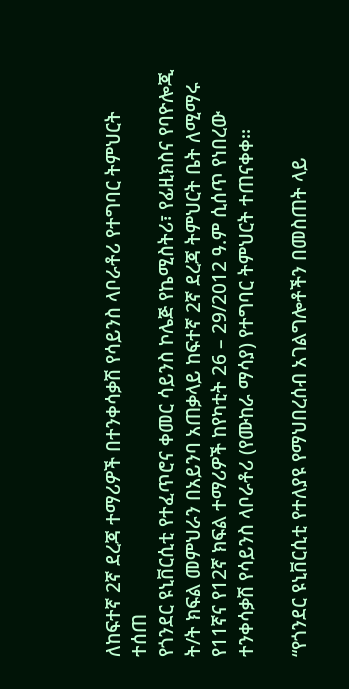ለከፍተኛ 2ኛ ደረጃ ተማሪዎች በተንቀሳቃሽ የሳይንስ ላቦራቶሪ የተግባር ትምህርት ተሰጠ
የጎንደር ዩኒቨርሲቲ የተፈጥሮና ቀመር ሳይንስ ኮሌጅ የኬሚስትሪ፣ የፊዚክስና የባዮሎጂ ት/ት ክፍል መምህራን በአይንባ አጠቃላይ ከፍተኛ 2ኛ ደረጃ ትምህርት ቤት ለሚማሩ የ11ኛና የ12ኛ ክፍል ተማሪዎች ከየካቲት 26 – 29/2012 ዓ.ም ሲሰጥ የነበረው ተንቀሳቃሽ የሳይንስ ላቦራቶሪ (የሙከራ ማሳያ) የተግባር ትምህርት ተጠናቀቀ፡፡

“የጎንደር ዩኒቨርሲቲ የተለያዩ የማህበረሰብ አገልግሎቶችን በመስጠት ላይ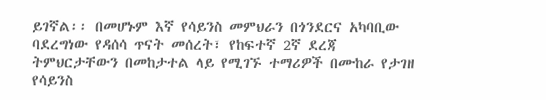ይገኛል፡፡ በመሆኑም እኛ የሳይንስ መምህራን በጎንደርና አካባቢው ባደረግነው የዳሰሳ ጥናት መሰረት፣ የከፍተኛ 2ኛ ደረጃ ትምህርታቸውን በመከታተል ላይ የሚገኙ ተማሪዎች በሙከራ የታገዘ የሳይንስ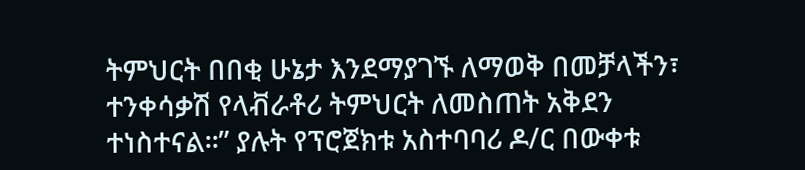ትምህርት በበቂ ሁኔታ እንደማያገኙ ለማወቅ በመቻላችን፣ ተንቀሳቃሽ የላቭራቶሪ ትምህርት ለመስጠት አቅደን ተነስተናል፡፡” ያሉት የፕሮጀክቱ አስተባባሪ ዶ/ር በውቀቱ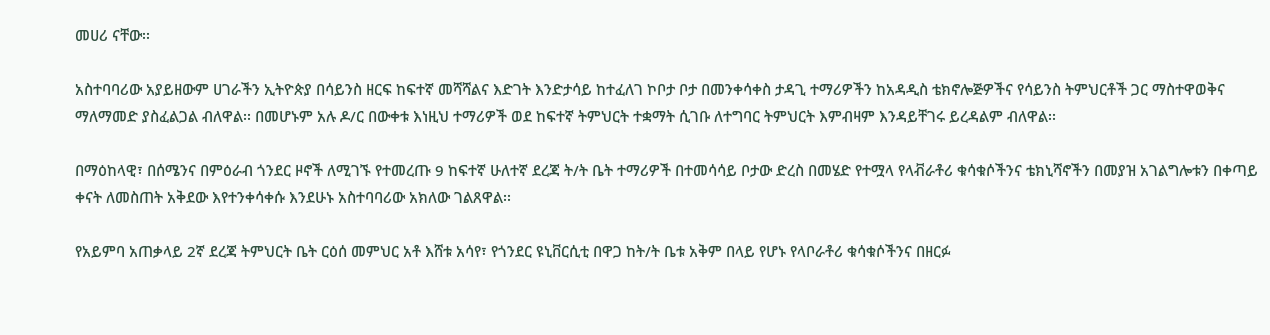መሀሪ ናቸው፡፡

አስተባባሪው አያይዘውም ሀገራችን ኢትዮጵያ በሳይንስ ዘርፍ ከፍተኛ መሻሻልና እድገት እንድታሳይ ከተፈለገ ኮቦታ ቦታ በመንቀሳቀስ ታዳጊ ተማሪዎችን ከአዳዲስ ቴክኖሎጅዎችና የሳይንስ ትምህርቶች ጋር ማስተዋወቅና ማለማመድ ያስፈልጋል ብለዋል፡፡ በመሆኑም አሉ ዶ/ር በውቀቱ እነዚህ ተማሪዎች ወደ ከፍተኛ ትምህርት ተቋማት ሲገቡ ለተግባር ትምህርት እምብዛም እንዳይቸገሩ ይረዳልም ብለዋል፡፡

በማዕከላዊ፣ በሰሜንና በምዕራብ ጎንደር ዞኖች ለሚገኙ የተመረጡ 9 ከፍተኛ ሁለተኛ ደረጃ ት/ት ቤት ተማሪዎች በተመሳሳይ ቦታው ድረስ በመሄድ የተሟላ የላቭራቶሪ ቁሳቁሶችንና ቴክኒሻኖችን በመያዝ አገልግሎቱን በቀጣይ ቀናት ለመስጠት አቅደው እየተንቀሳቀሱ እንደሁኑ አስተባባሪው አክለው ገልጸዋል፡፡

የአይምባ አጠቃላይ 2ኛ ደረጃ ትምህርት ቤት ርዕሰ መምህር አቶ እሸቱ አሳየ፣ የጎንደር ዩኒቨርሲቲ በዋጋ ከት/ት ቤቱ አቅም በላይ የሆኑ የላቦራቶሪ ቁሳቁሶችንና በዘርፉ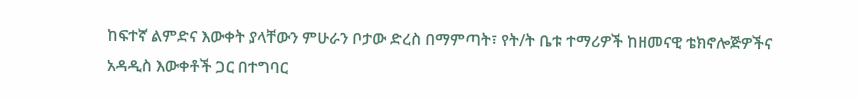ከፍተኛ ልምድና እውቀት ያላቸውን ምሁራን ቦታው ድረስ በማምጣት፣ የት/ት ቤቱ ተማሪዎች ከዘመናዊ ቴክኖሎጅዎችና አዳዲስ እውቀቶች ጋር በተግባር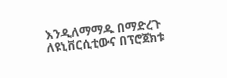እንዲለማማዱ በማድረጉ ለዩኒቨርሲቲውና በፕሮጀክቱ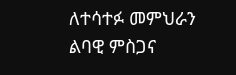ለተሳተፉ መምህራን ልባዊ ምስጋና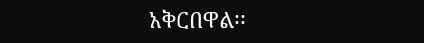አቅርበዋል፡፡